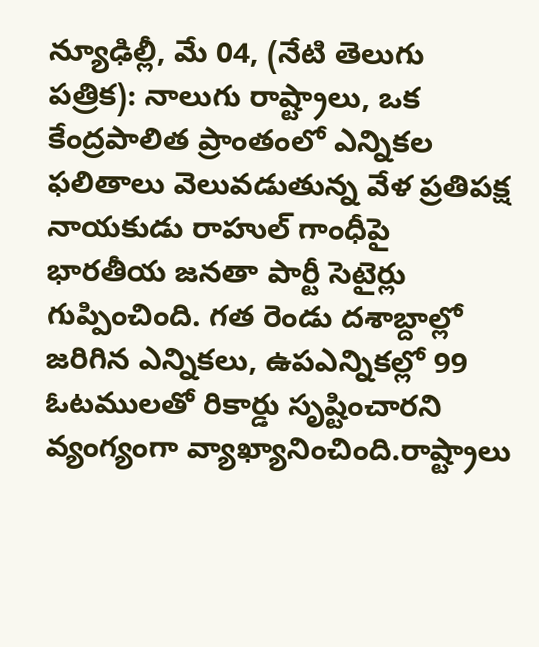న్యూఢిల్లీ, మే 04, (నేటి తెలుగు పత్రిక): నాలుగు రాష్ట్రాలు, ఒక కేంద్రపాలిత ప్రాంతంలో ఎన్నికల ఫలితాలు వెలువడుతున్న వేళ ప్రతిపక్ష నాయకుడు రాహుల్ గాంధీపై భారతీయ జనతా పార్టీ సెటైర్లు గుప్పించింది. గత రెండు దశాబ్దాల్లో జరిగిన ఎన్నికలు, ఉపఎన్నికల్లో 99 ఓటములతో రికార్డు సృష్టించారని వ్యంగ్యంగా వ్యాఖ్యానించింది.రాష్ట్రాలు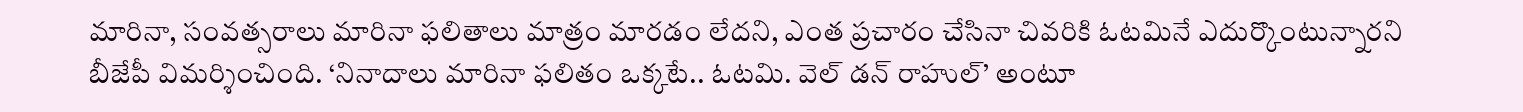మారినా, సంవత్సరాలు మారినా ఫలితాలు మాత్రం మారడం లేదని, ఎంత ప్రచారం చేసినా చివరికి ఓటమినే ఎదుర్కొంటున్నారని బీజేపీ విమర్శించింది. ‘నినాదాలు మారినా ఫలితం ఒక్కటే.. ఓటమి. వెల్ డన్ రాహుల్’ అంటూ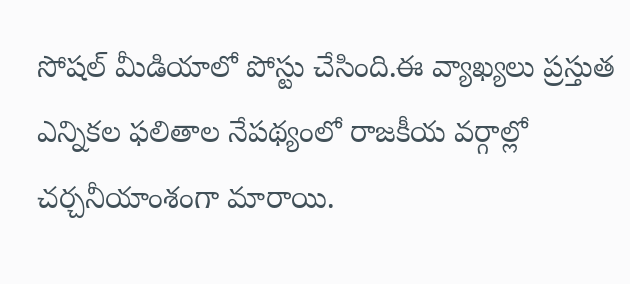సోషల్ మీడియాలో పోస్టు చేసింది.ఈ వ్యాఖ్యలు ప్రస్తుత ఎన్నికల ఫలితాల నేపథ్యంలో రాజకీయ వర్గాల్లో చర్చనీయాంశంగా మారాయి.